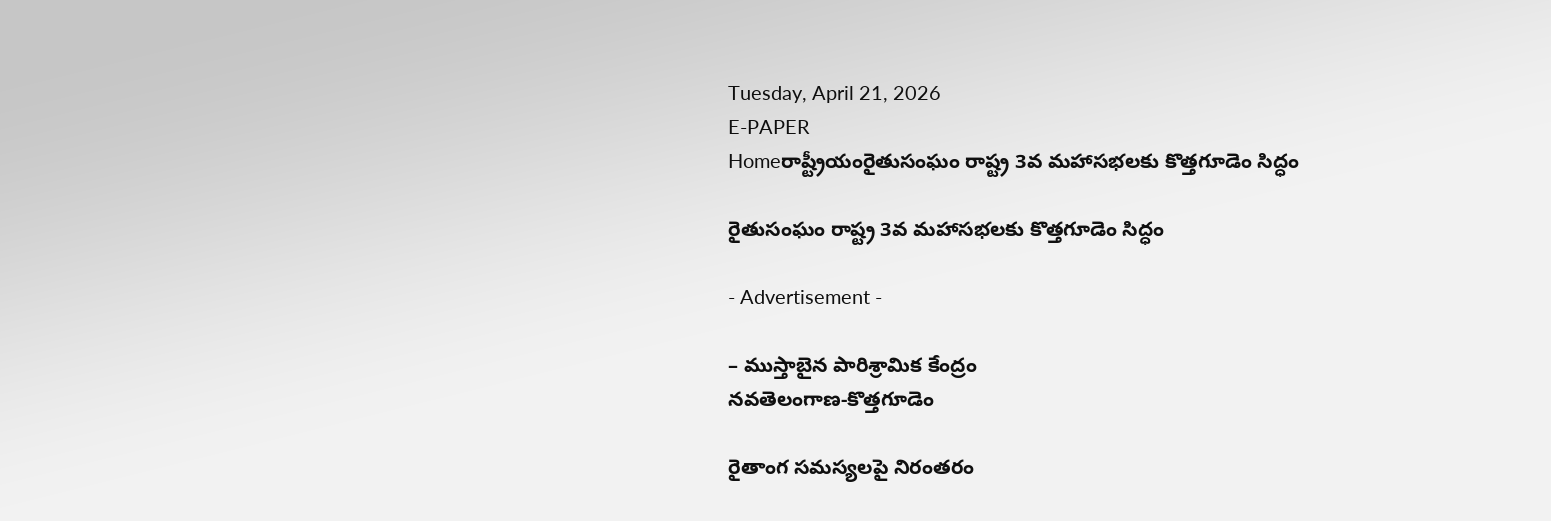Tuesday, April 21, 2026
E-PAPER
Homeరాష్ట్రీయంరైతుసంఘం రాష్ట్ర 3వ మహాసభలకు కొత్తగూడెం సిద్ధం

రైతుసంఘం రాష్ట్ర 3వ మహాసభలకు కొత్తగూడెం సిద్ధం

- Advertisement -

– ముస్తాబైన పారిశ్రామిక కేంద్రం
నవతెలంగాణ-కొత్తగూడెం

రైతాంగ సమస్యలపై నిరంతరం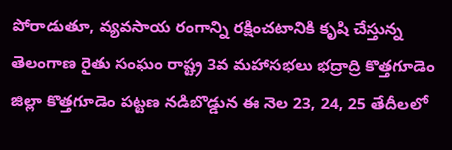పోరాడుతూ, వ్యవసాయ రంగాన్ని రక్షించటానికి కృషి చేస్తున్న తెలంగాణ రైతు సంఘం రాష్ట్ర 3వ మహాసభలు భద్రాద్రి కొత్తగూడెం జిల్లా కొత్తగూడెం పట్టణ నడిబొడ్డున ఈ నెల 23, 24, 25 తేదీలలో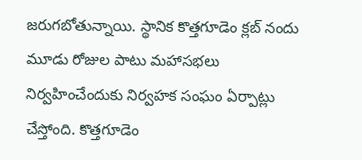జరుగబోతున్నాయి. స్థానిక కొత్తగూడెం క్లబ్‌ నందు మూడు రోజుల పాటు మహాసభలు నిర్వహించేందుకు నిర్వహక సంఘం ఏర్పాట్లు చేస్తోంది. కొత్తగూడెం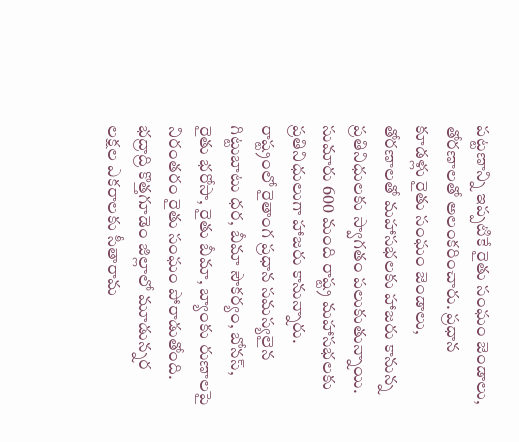పట్టణాన్ని ఇప్పటికే రైతు సంఘం జెండాలు, తోరణాలతో అలంకరించారు. ప్రధాన కూడళ్లు రైతు సంఘం జెండాలు, తోరణాలతో మహాసభలకు హాజరు కానున్న ప్రతినిధులకు స్వాగతం పలుకుతున్నాయి. సుమారు 600 మంది రాష్ట్ర మహాసభలకు ప్రతినిధులుగా హాజరు కానున్నారు.
రాష్ట్రంలో రైతాంగ ప్రధాన సమస్యలైన గిట్టుబాటు ధర, బీమా సౌకర్యం, బోనస్‌, రైతు భరోసా, రైతు బీమా, బ్యాంకు రుణాలపై నిరంతరం రైతు సంఘం పోరాడుతోంది. భద్రాద్రి కొత్తగూడెం జిల్లాలో మూడున్నర లక్షల ఎకరాలకు సీతారామ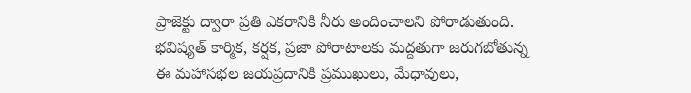ప్రాజెక్టు ద్వారా ప్రతి ఎకరానికి నీరు అందించాలని పోరాడుతుంది. భవిష్యత్‌ కార్మిక, కర్షక, ప్రజా పోరాటాలకు మద్దతుగా జరుగబోతున్న ఈ మహాసభల జయప్రదానికి ప్రముఖులు, మేధావులు,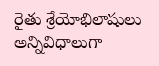రైతు శ్రేయోభిలాషులు అన్నివిధాలుగా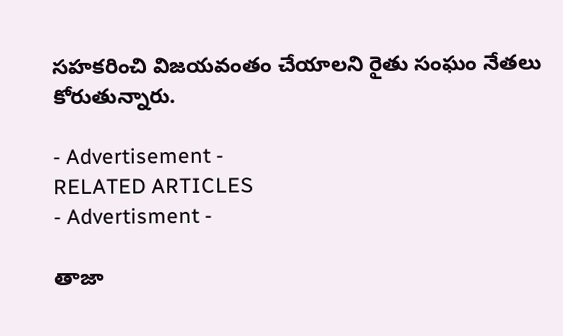సహకరించి విజయవంతం చేయాలని రైతు సంఘం నేతలు కోరుతున్నారు.

- Advertisement -
RELATED ARTICLES
- Advertisment -

తాజా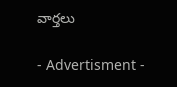వార్తలు

- Advertisment -